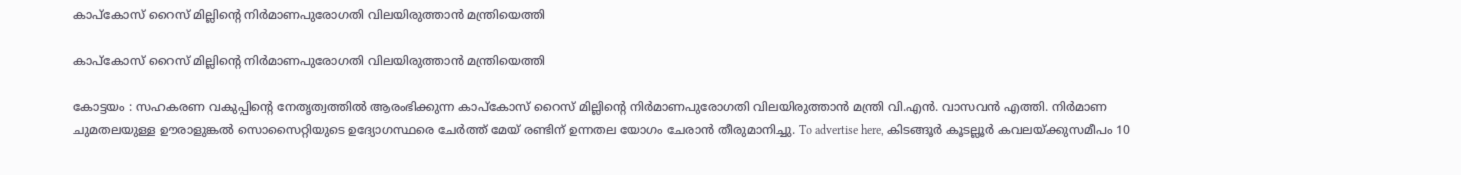കാപ്കോസ് റൈസ് മില്ലിന്റെ നിർമാണപുരോഗതി വിലയിരുത്താൻ മന്ത്രിയെത്തി

കാപ്കോസ് റൈസ് മില്ലിന്റെ നിർമാണപുരോഗതി വിലയിരുത്താൻ മന്ത്രിയെത്തി

കോട്ടയം : സഹകരണ വകുപ്പിന്റെ നേതൃത്വത്തിൽ ആരംഭിക്കുന്ന കാപ്കോസ് റൈസ് മില്ലിന്റെ നിർമാണപുരോഗതി വിലയിരുത്താൻ മന്ത്രി വി.എൻ. വാസവൻ എത്തി. നിർമാണ ചുമതലയുള്ള ഊരാളുങ്കൽ സൊസൈറ്റിയുടെ ഉദ്യോഗസ്ഥരെ ചേർത്ത് മേയ് രണ്ടിന് ഉന്നതല യോഗം ചേരാൻ തീരുമാനിച്ചു. To advertise here, കിടങ്ങൂർ കൂടല്ലൂർ കവലയ്ക്കുസമീപം 10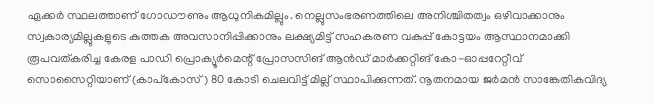ഏക്കർ സ്ഥലത്താണ് ഗോഡൗണും ആധുനികമില്ലും. നെല്ലുസംഭരണത്തിലെ അനിശ്ചിതത്വം ഒഴിവാക്കാനും സ്വകാര്യമില്ലുകളുടെ കുത്തക അവസാനിപ്പിക്കാനും ലക്ഷ്യമിട്ട് സഹകരണ വകുപ്പ് കോട്ടയം ആസ്ഥാനമാക്കി രൂപവത്കരിച്ച കേരള പാഡി പ്രൊക്യൂർമെന്റ് പ്രോസസിങ് ആൻഡ് മാർക്കറ്റിങ് കോ-ഓപ്പറേറ്റീവ് സൊസൈറ്റിയാണ് (കാപ്കോസ്) 80 കോടി ചെലവിട്ട് മില്ല് സ്ഥാപിക്കുന്നത്. നൂതനമായ ജർമൻ സാങ്കേതികവിദ്യ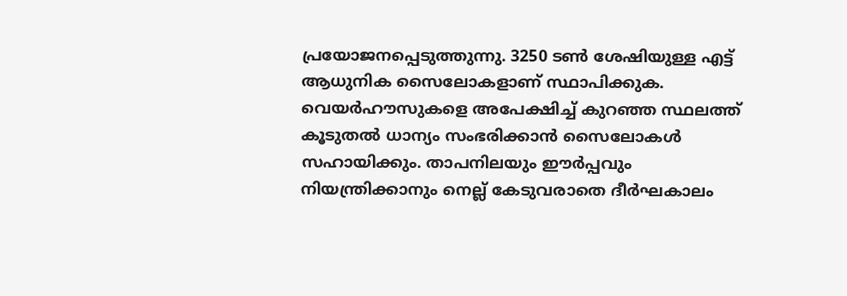പ്രയോജനപ്പെടുത്തുന്നു. 3250 ടൺ ശേഷിയുള്ള എട്ട് ആധുനിക സൈലോകളാണ് സ്ഥാപിക്കുക. വെയർഹൗസുകളെ അപേക്ഷിച്ച് കുറഞ്ഞ സ്ഥലത്ത് കൂടുതൽ ധാന്യം സംഭരിക്കാൻ സൈലോകൾ സഹായിക്കും. താപനിലയും ഈർപ്പവും നിയന്ത്രിക്കാനും നെല്ല് കേടുവരാതെ ദീർഘകാലം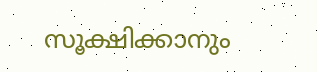സൂക്ഷിക്കാനും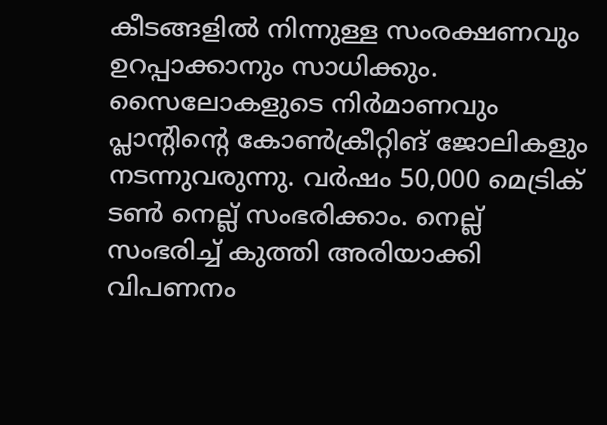കീടങ്ങളിൽ നിന്നുള്ള സംരക്ഷണവും ഉറപ്പാക്കാനും സാധിക്കും. സൈലോകളുടെ നിർമാണവും പ്ലാന്റിന്റെ കോൺക്രീറ്റിങ് ജോലികളും നടന്നുവരുന്നു. വർഷം 50,000 മെട്രിക് ടൺ നെല്ല് സംഭരിക്കാം. നെല്ല് സംഭരിച്ച് കുത്തി അരിയാക്കി വിപണനം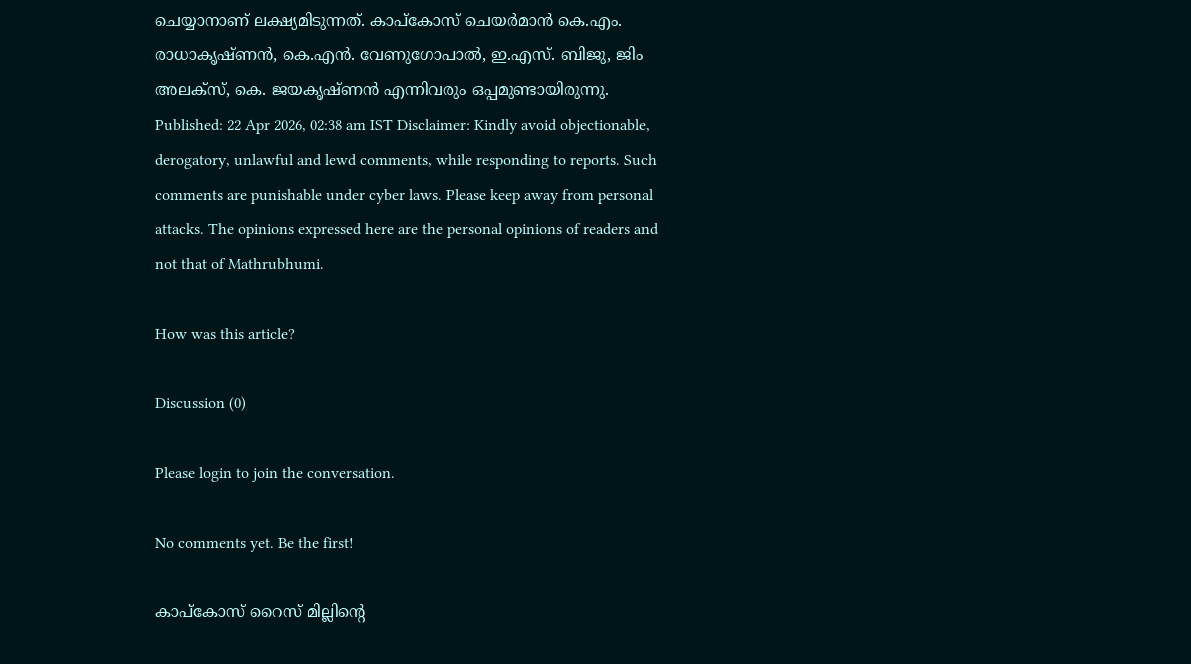ചെയ്യാനാണ് ലക്ഷ്യമിടുന്നത്. കാപ്കോസ് ചെയർമാൻ കെ.എം. രാധാകൃഷ്ണൻ, കെ.എൻ. വേണുഗോപാൽ, ഇ.എസ്. ബിജു, ജിം അലക്സ്, കെ. ജയകൃഷ്ണൻ എന്നിവരും ഒപ്പമുണ്ടായിരുന്നു. Published: 22 Apr 2026, 02:38 am IST Disclaimer: Kindly avoid objectionable, derogatory, unlawful and lewd comments, while responding to reports. Such comments are punishable under cyber laws. Please keep away from personal attacks. The opinions expressed here are the personal opinions of readers and not that of Mathrubhumi.

How was this article?

Discussion (0)

Please login to join the conversation.

No comments yet. Be the first!

കാപ്കോസ് റൈസ് മില്ലിന്റെ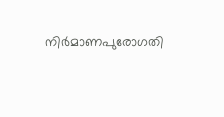നിർമാണപുരോഗതി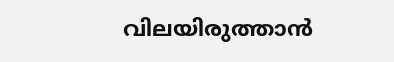വിലയിരുത്താൻ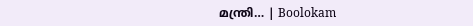മന്ത്രി… | Boolokam